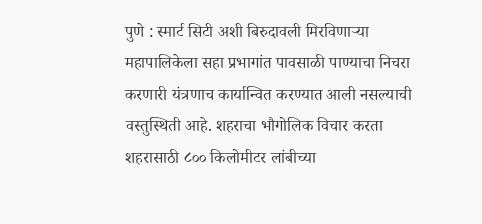पुणे : स्मार्ट सिटी अशी बिरुदावली मिरविणाऱ्या महापालिकेला सहा प्रभागांत पावसाळी पाण्याचा निचरा करणारी यंत्रणाच कार्यान्वित करण्यात आली नसल्याची वस्तुस्थिती आहे. शहराचा भौगोलिक विचार करता शहरासाठी ८०० किलोमीटर लांबीच्या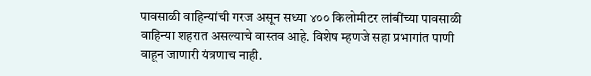पावसाळी वाहिन्यांची गरज असून सध्या ४०० किलोमीटर लांबींच्या पावसाळी वाहिन्या शहरात असल्याचे वास्तव आहे. विशेष म्हणजे सहा प्रभागांत पाणी वाहून जाणारी यंत्रणाच नाही.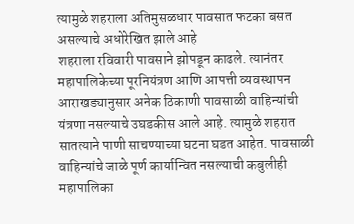त्यामुळे शहराला अतिमुसळधार पावसात फटका बसत असल्याचे अधोरेखित झाले आहे
शहराला रविवारी पावसाने झोपडून काढले. त्यानंतर महापालिकेच्या पूरनियंत्रण आणि आपत्ती व्यवस्थापन आराखड्यानुसार अनेक ठिकाणी पावसाळी वाहिन्यांची यंत्रणा नसल्याचे उघडकीस आले आहे. त्यामुळे शहरात सातत्याने पाणी साचण्याच्या घटना घडत आहेत. पावसाळी वाहिन्यांचे जाळे पूर्ण कार्यान्वित नसल्याची कबुलीही महापालिका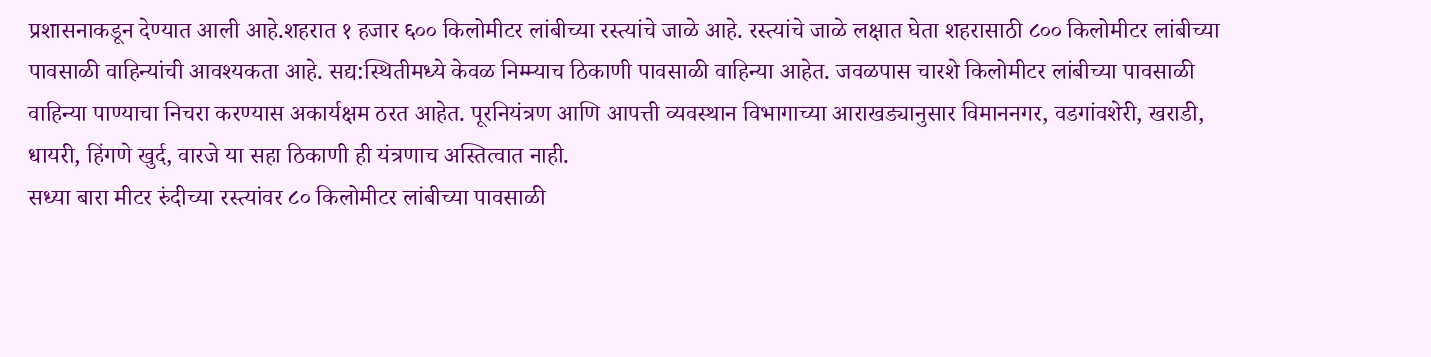प्रशासनाकडून देण्यात आली आहे.शहरात १ हजार ६०० किलोमीटर लांबीच्या रस्त्यांचे जाळे आहे. रस्त्यांचे जाळे लक्षात घेता शहरासाठी ८०० किलोमीटर लांबीच्या पावसाळी वाहिन्यांची आवश्यकता आहे. सद्य:स्थितीमध्ये केवळ निम्म्याच ठिकाणी पावसाळी वाहिन्या आहेत. जवळपास चारशे किलोमीटर लांबीच्या पावसाळी वाहिन्या पाण्याचा निचरा करण्यास अकार्यक्षम ठरत आहेत. पूरनियंत्रण आणि आपत्ती व्यवस्थान विभागाच्या आराखड्यानुसार विमाननगर, वडगांवशेरी, खराडी, धायरी, हिंगणे खुर्द, वारजे या सहा ठिकाणी ही यंत्रणाच अस्तित्वात नाही.
सध्या बारा मीटर रुंदीच्या रस्त्यांवर ८० किलोमीटर लांबीच्या पावसाळी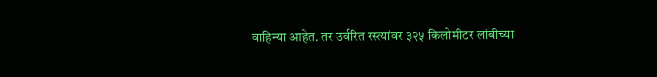वाहिन्या आहेत. तर उर्वरित रस्त्यांवर ३२५ किलोमीटर लांबीच्या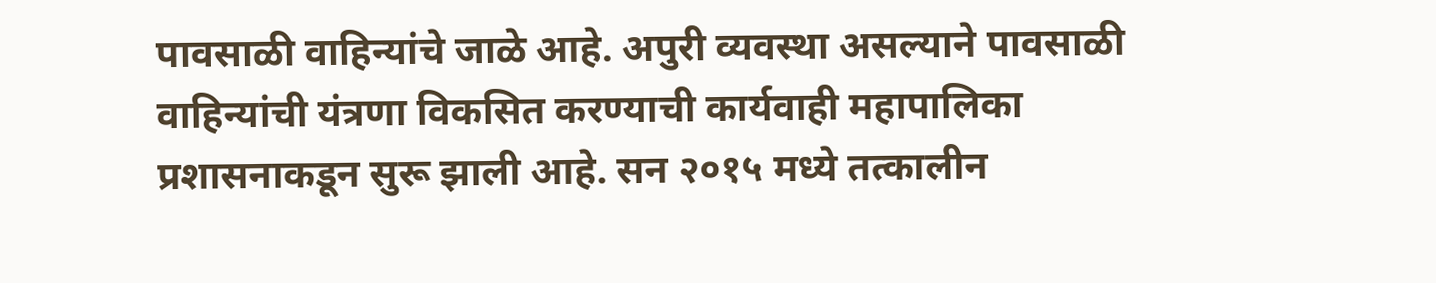पावसाळी वाहिन्यांचे जाळे आहे. अपुरी व्यवस्था असल्याने पावसाळी वाहिन्यांची यंत्रणा विकसित करण्याची कार्यवाही महापालिका प्रशासनाकडून सुरू झाली आहे. सन २०१५ मध्ये तत्कालीन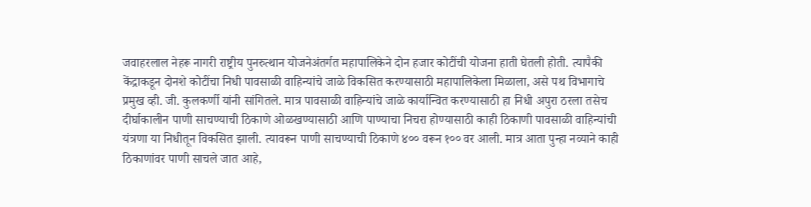जवाहरलाल नेहरू नागरी राष्ट्रीय पुनरुत्थान योजनेअंतर्गत महापालिकेने दोन हजार कोटींची योजना हाती घेतली होती. त्यापैकी केंद्राकडून दोनशे कोटींचा निधी पावसाळी वाहिन्यांचे जाळे विकसित करण्यासाठी महापालिकेला मिळाला, असे पथ विभागाचे प्रमुख व्ही. जी. कुलकर्णी यांनी सांगितले. मात्र पावसाळी वाहिन्यांचे जाळे कार्यान्वित करण्यासाठी हा निधी अपुरा ठरला तसेच दीर्घाकालीन पाणी साचण्याची ठिकाणे ओळखण्यासाठी आणि पाण्याचा निचरा होण्यासाठी काही ठिकाणी पावसाळी वाहिन्यांची यंत्रणा या निधीतून विकसित झाली. त्यावरून पाणी साचण्याची ठिकाणे ४०० वरून १०० वर आली. मात्र आता पुन्हा नव्याने काही ठिकाणांवर पाणी साचले जात आहे,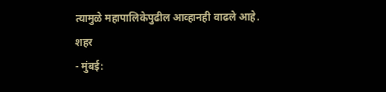त्यामुळे महापालिकेपुढील आव्हानही वाढले आहे.
शहर
- मुंबई: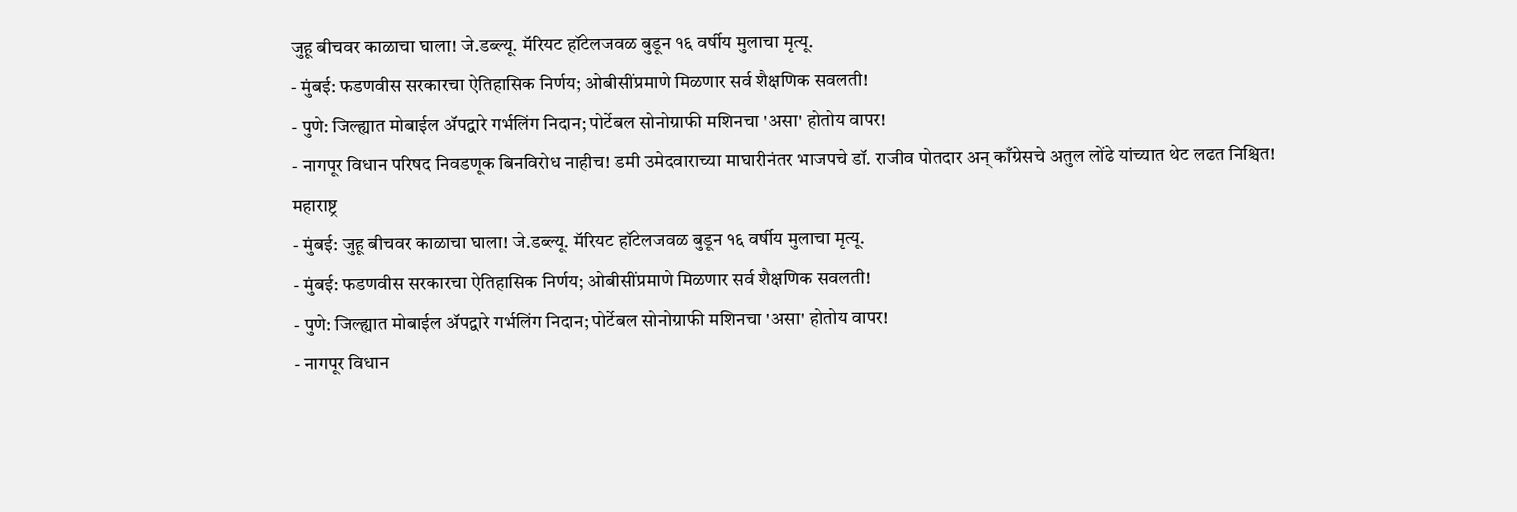जुहू बीचवर काळाचा घाला! जे.डब्ल्यू. मॅरियट हॉटेलजवळ बुडून १६ वर्षीय मुलाचा मृत्यू.
- मुंबई: फडणवीस सरकारचा ऐतिहासिक निर्णय; ओबीसींप्रमाणे मिळणार सर्व शैक्षणिक सवलती!
- पुणे: जिल्ह्यात मोबाईल ॲपद्वारे गर्भलिंग निदान; पोर्टेबल सोनोग्राफी मशिनचा 'असा' होतोय वापर!
- नागपूर विधान परिषद निवडणूक बिनविरोध नाहीच! डमी उमेदवाराच्या माघारीनंतर भाजपचे डॉ. राजीव पोतदार अन् काँग्रेसचे अतुल लोंढे यांच्यात थेट लढत निश्चित!
महाराष्ट्र
- मुंबई: जुहू बीचवर काळाचा घाला! जे.डब्ल्यू. मॅरियट हॉटेलजवळ बुडून १६ वर्षीय मुलाचा मृत्यू.
- मुंबई: फडणवीस सरकारचा ऐतिहासिक निर्णय; ओबीसींप्रमाणे मिळणार सर्व शैक्षणिक सवलती!
- पुणे: जिल्ह्यात मोबाईल ॲपद्वारे गर्भलिंग निदान; पोर्टेबल सोनोग्राफी मशिनचा 'असा' होतोय वापर!
- नागपूर विधान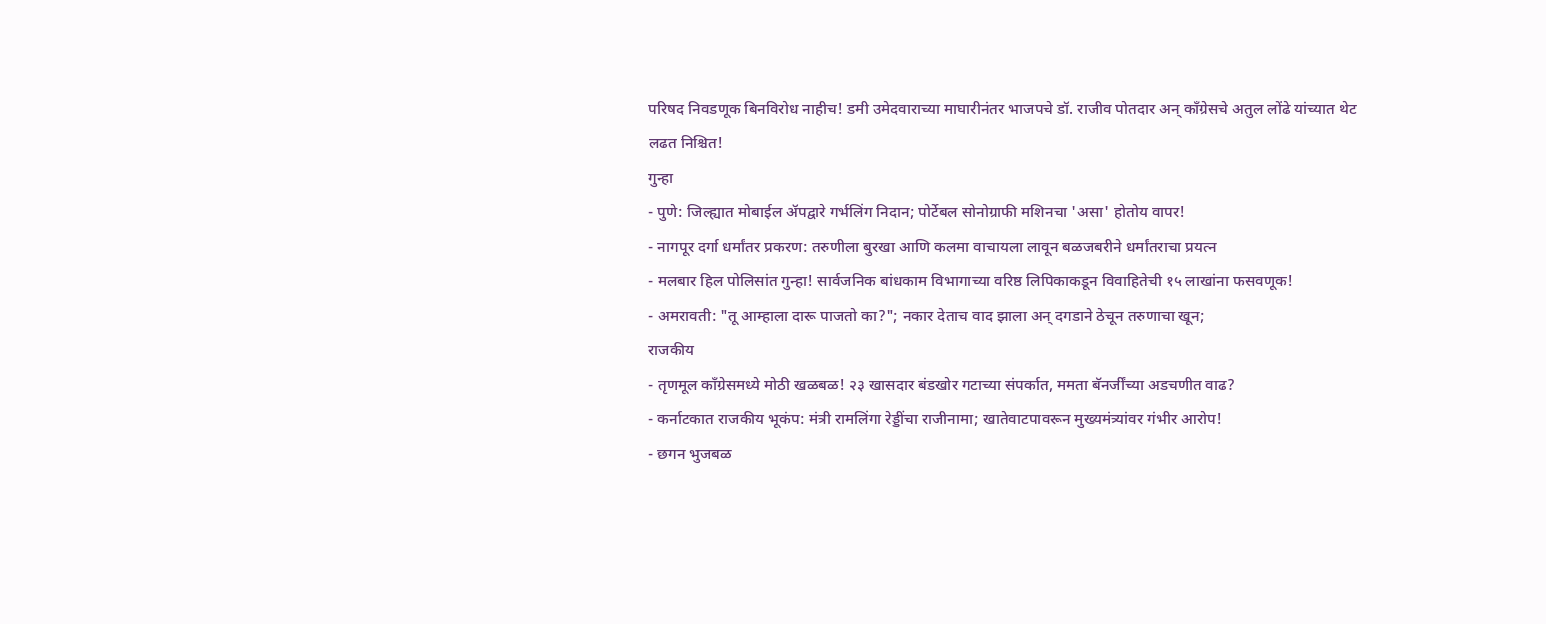परिषद निवडणूक बिनविरोध नाहीच! डमी उमेदवाराच्या माघारीनंतर भाजपचे डॉ. राजीव पोतदार अन् काँग्रेसचे अतुल लोंढे यांच्यात थेट लढत निश्चित!
गुन्हा
- पुणे: जिल्ह्यात मोबाईल ॲपद्वारे गर्भलिंग निदान; पोर्टेबल सोनोग्राफी मशिनचा 'असा' होतोय वापर!
- नागपूर दर्गा धर्मांतर प्रकरण: तरुणीला बुरखा आणि कलमा वाचायला लावून बळजबरीने धर्मांतराचा प्रयत्न
- मलबार हिल पोलिसांत गुन्हा! सार्वजनिक बांधकाम विभागाच्या वरिष्ठ लिपिकाकडून विवाहितेची १५ लाखांना फसवणूक!
- अमरावती: "तू आम्हाला दारू पाजतो का?"; नकार देताच वाद झाला अन् दगडाने ठेचून तरुणाचा खून;
राजकीय
- तृणमूल काँग्रेसमध्ये मोठी खळबळ! २३ खासदार बंडखोर गटाच्या संपर्कात, ममता बॅनर्जींच्या अडचणीत वाढ?
- कर्नाटकात राजकीय भूकंप: मंत्री रामलिंगा रेड्डींचा राजीनामा; खातेवाटपावरून मुख्यमंत्र्यांवर गंभीर आरोप!
- छगन भुजबळ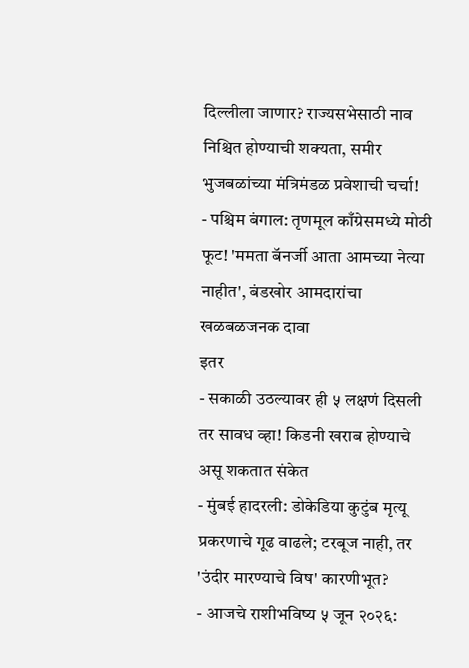दिल्लीला जाणार? राज्यसभेसाठी नाव निश्चित होण्याची शक्यता, समीर भुजबळांच्या मंत्रिमंडळ प्रवेशाची चर्चा!
- पश्चिम बंगाल: तृणमूल काँग्रेसमध्ये मोठी फूट! 'ममता बॅनर्जी आता आमच्या नेत्या नाहीत', बंडखोर आमदारांचा खळबळजनक दावा
इतर
- सकाळी उठल्यावर ही ५ लक्षणं दिसली तर सावध व्हा! किडनी खराब होण्याचे असू शकतात संकेत
- मुंबई हादरली: डोकेडिया कुटुंब मृत्यू प्रकरणाचे गूढ वाढले; टरबूज नाही, तर 'उंदीर मारण्याचे विष' कारणीभूत?
- आजचे राशीभविष्य ५ जून २०२६: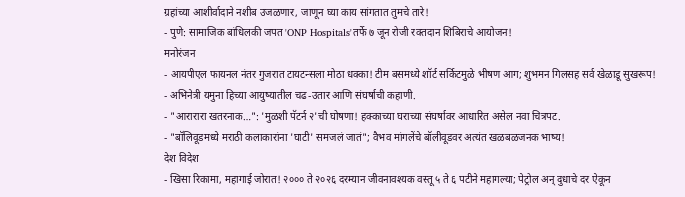ग्रहांच्या आशीर्वादाने नशीब उजळणार, जाणून घ्या काय सांगतात तुमचे तारे!
- पुणे: सामाजिक बांधिलकी जपत 'ONP Hospitals'तर्फे ७ जून रोजी रक्तदान शिबिराचे आयोजन!
मनोरंजन
- आयपीएल फायनल नंतर गुजरात टायटन्सला मोठा धक्का! टीम बसमध्ये शॉर्ट सर्किटमुळे भीषण आग; शुभमन गिलसह सर्व खेळाडू सुखरूप!
- अभिनेत्री यमुना हिच्या आयुष्यातील चढ-उतार आणि संघर्षाची कहाणी.
- "आरारारा खतरनाक…": 'मुळशी पॅटर्न २'ची घोषणा! हक्काच्या घराच्या संघर्षावर आधारित असेल नवा चित्रपट.
- "बॉलिवूडमध्ये मराठी कलाकारांना 'घाटी' समजलं जातं"; वैभव मांगलेंचे बॉलीवूडवर अत्यंत खळबळजनक भाष्य!
देश विदेश
- खिसा रिकामा, महागाई जोरात! २००० ते २०२६ दरम्यान जीवनावश्यक वस्तू ५ ते ६ पटीने महागल्या; पेट्रोल अन् दुधाचे दर ऐकून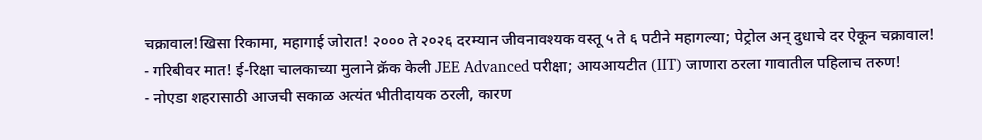चक्रावाल!खिसा रिकामा, महागाई जोरात! २००० ते २०२६ दरम्यान जीवनावश्यक वस्तू ५ ते ६ पटीने महागल्या; पेट्रोल अन् दुधाचे दर ऐकून चक्रावाल!
- गरिबीवर मात! ई-रिक्षा चालकाच्या मुलाने क्रॅक केली JEE Advanced परीक्षा; आयआयटीत (IIT) जाणारा ठरला गावातील पहिलाच तरुण!
- नोएडा शहरासाठी आजची सकाळ अत्यंत भीतीदायक ठरली, कारण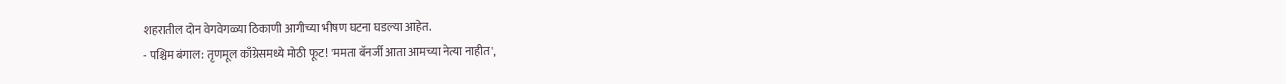शहरातील दोन वेगवेगळ्या ठिकाणी आगीच्या भीषण घटना घडल्या आहेत.
- पश्चिम बंगाल: तृणमूल काँग्रेसमध्ये मोठी फूट! 'ममता बॅनर्जी आता आमच्या नेत्या नाहीत',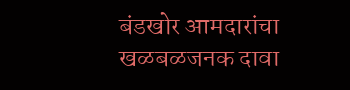बंडखोर आमदारांचा खळबळजनक दावा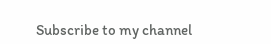Subscribe to my channel